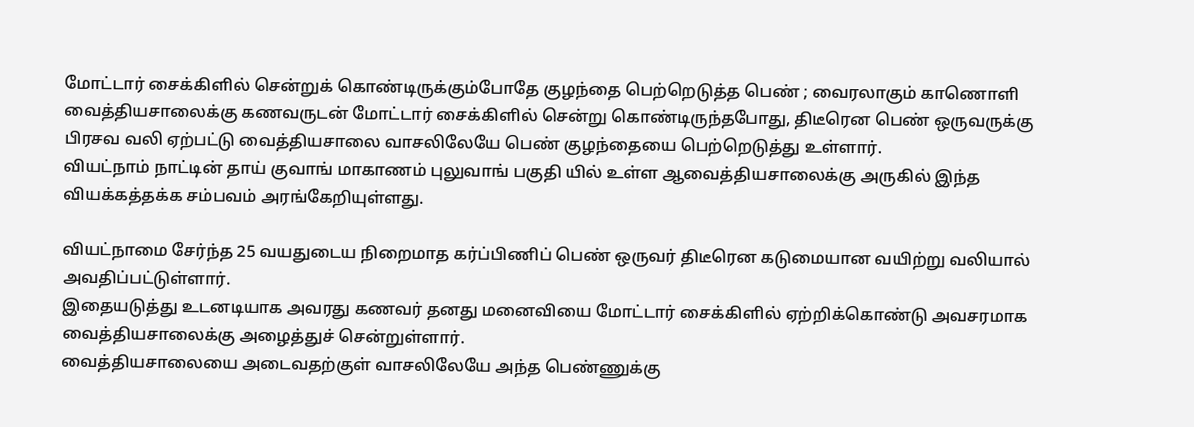மோட்டார் சைக்கிளில் சென்றுக் கொண்டிருக்கும்போதே குழந்தை பெற்றெடுத்த பெண் ; வைரலாகும் காணொளி
வைத்தியசாலைக்கு கணவருடன் மோட்டார் சைக்கிளில் சென்று கொண்டிருந்தபோது, திடீரென பெண் ஒருவருக்கு பிரசவ வலி ஏற்பட்டு வைத்தியசாலை வாசலிலேயே பெண் குழந்தையை பெற்றெடுத்து உள்ளார்.
வியட்நாம் நாட்டின் தாய் குவாங் மாகாணம் புலுவாங் பகுதி யில் உள்ள ஆவைத்தியசாலைக்கு அருகில் இந்த வியக்கத்தக்க சம்பவம் அரங்கேறியுள்ளது.

வியட்நாமை சேர்ந்த 25 வயதுடைய நிறைமாத கர்ப்பிணிப் பெண் ஒருவர் திடீரென கடுமையான வயிற்று வலியால் அவதிப்பட்டுள்ளார்.
இதையடுத்து உடனடியாக அவரது கணவர் தனது மனைவியை மோட்டார் சைக்கிளில் ஏற்றிக்கொண்டு அவசரமாக வைத்தியசாலைக்கு அழைத்துச் சென்றுள்ளார்.
வைத்தியசாலையை அடைவதற்குள் வாசலிலேயே அந்த பெண்ணுக்கு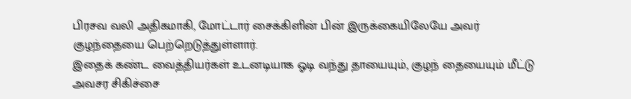பிரசவ வலி அதிகமாகி, மோட்டார் சைக்கிளின் பின் இருக்கையிலேயே அவர் குழந்தையை பெற்றெடுத்துள்ளார்.
இதைக் கண்ட வைத்தியர்கள் உடனடியாக ஓடி வந்து தாயையும், குழந் தையையும் மீட்டு அவசர சிகிச்சை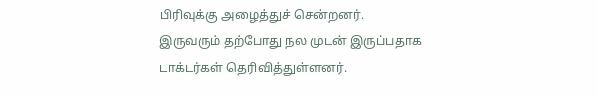பிரிவுக்கு அழைத்துச் சென்றனர். இருவரும் தற்போது நல முடன் இருப்பதாக டாக்டர்கள் தெரிவித்துள்ளனர்.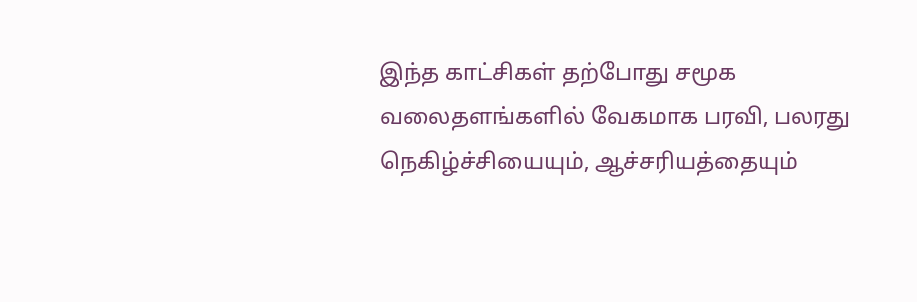இந்த காட்சிகள் தற்போது சமூக வலைதளங்களில் வேகமாக பரவி, பலரது நெகிழ்ச்சியையும், ஆச்சரியத்தையும்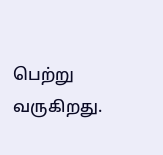பெற்று வருகிறது.